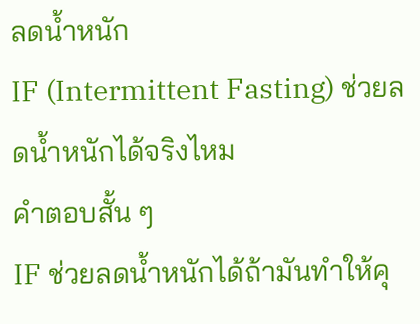ลดน้ำหนัก
IF (Intermittent Fasting) ช่วยลดน้ำหนักได้จริงไหม
คำตอบสั้น ๆ
IF ช่วยลดน้ำหนักได้ถ้ามันทำให้คุ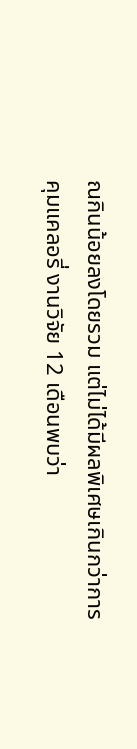ณกินน้อยลงโดยรวม แต่ไม่ได้มีผลพิเศษเกินกว่าการคุมแคลอรี่ งานวิจัย 12 เดือนพบว่า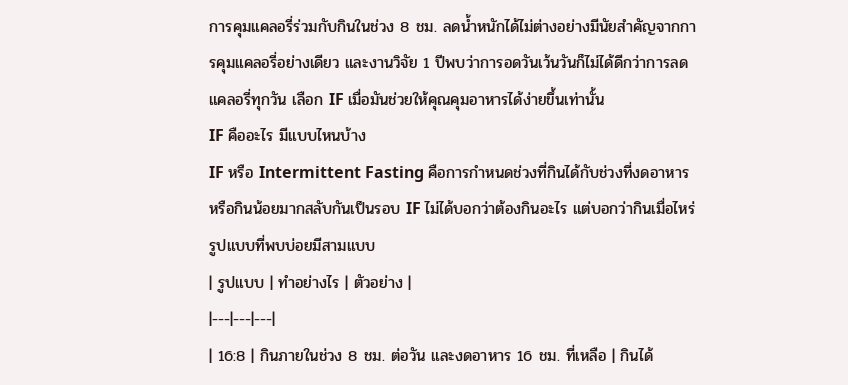การคุมแคลอรี่ร่วมกับกินในช่วง 8 ชม. ลดน้ำหนักได้ไม่ต่างอย่างมีนัยสำคัญจากการคุมแคลอรี่อย่างเดียว และงานวิจัย 1 ปีพบว่าการอดวันเว้นวันก็ไม่ได้ดีกว่าการลดแคลอรี่ทุกวัน เลือก IF เมื่อมันช่วยให้คุณคุมอาหารได้ง่ายขึ้นเท่านั้น
IF คืออะไร มีแบบไหนบ้าง
IF หรือ Intermittent Fasting คือการกำหนดช่วงที่กินได้กับช่วงที่งดอาหารหรือกินน้อยมากสลับกันเป็นรอบ IF ไม่ได้บอกว่าต้องกินอะไร แต่บอกว่ากินเมื่อไหร่ รูปแบบที่พบบ่อยมีสามแบบ
| รูปแบบ | ทำอย่างไร | ตัวอย่าง |
|---|---|---|
| 16:8 | กินภายในช่วง 8 ชม. ต่อวัน และงดอาหาร 16 ชม. ที่เหลือ | กินได้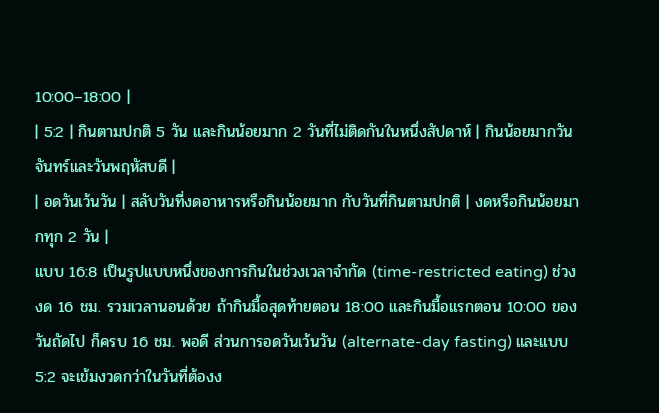10:00–18:00 |
| 5:2 | กินตามปกติ 5 วัน และกินน้อยมาก 2 วันที่ไม่ติดกันในหนึ่งสัปดาห์ | กินน้อยมากวันจันทร์และวันพฤหัสบดี |
| อดวันเว้นวัน | สลับวันที่งดอาหารหรือกินน้อยมาก กับวันที่กินตามปกติ | งดหรือกินน้อยมากทุก 2 วัน |
แบบ 16:8 เป็นรูปแบบหนึ่งของการกินในช่วงเวลาจำกัด (time-restricted eating) ช่วงงด 16 ชม. รวมเวลานอนด้วย ถ้ากินมื้อสุดท้ายตอน 18:00 และกินมื้อแรกตอน 10:00 ของวันถัดไป ก็ครบ 16 ชม. พอดี ส่วนการอดวันเว้นวัน (alternate-day fasting) และแบบ 5:2 จะเข้มงวดกว่าในวันที่ต้องง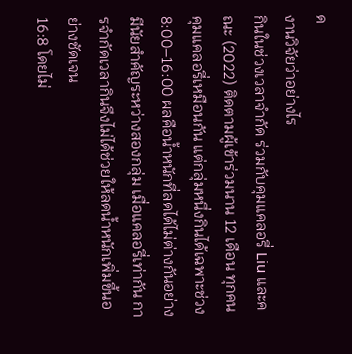ด
งานวิจัยว่าอย่างไร
กินในช่วงเวลาจำกัด ร่วมกับคุมแคลอรี่ Liu และคณะ (2022) ติดตามผู้เข้าร่วมนาน 12 เดือน ทุกคนคุมแคลอรี่เหมือนกัน แต่กลุ่มหนึ่งกินได้เฉพาะช่วง 8:00–16:00 ผลคือน้ำหนักที่ลดได้ไม่ต่างกันอย่างมีนัยสำคัญระหว่างสองกลุ่ม เมื่อแคลอรี่เท่ากัน การจำกัดเวลากินจึงไม่ได้ช่วยให้ลดน้ำหนักเพิ่มขึ้นอย่างชัดเจน
16:8 โดยไม่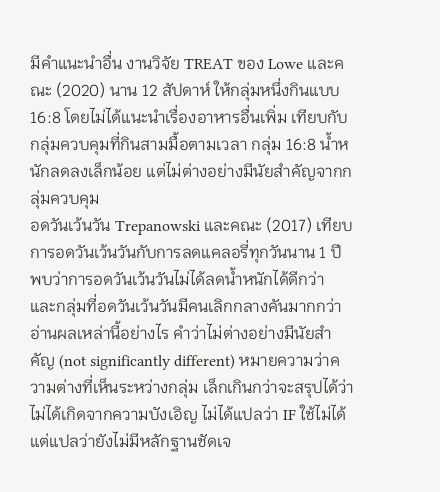มีคำแนะนำอื่น งานวิจัย TREAT ของ Lowe และคณะ (2020) นาน 12 สัปดาห์ ให้กลุ่มหนึ่งกินแบบ 16:8 โดยไม่ได้แนะนำเรื่องอาหารอื่นเพิ่ม เทียบกับกลุ่มควบคุมที่กินสามมื้อตามเวลา กลุ่ม 16:8 น้ำหนักลดลงเล็กน้อย แต่ไม่ต่างอย่างมีนัยสำคัญจากกลุ่มควบคุม
อดวันเว้นวัน Trepanowski และคณะ (2017) เทียบการอดวันเว้นวันกับการลดแคลอรี่ทุกวันนาน 1 ปี พบว่าการอดวันเว้นวันไม่ได้ลดน้ำหนักได้ดีกว่า และกลุ่มที่อดวันเว้นวันมีคนเลิกกลางคันมากกว่า
อ่านผลเหล่านี้อย่างไร คำว่าไม่ต่างอย่างมีนัยสำคัญ (not significantly different) หมายความว่าความต่างที่เห็นระหว่างกลุ่ม เล็กเกินกว่าจะสรุปได้ว่าไม่ได้เกิดจากความบังเอิญ ไม่ได้แปลว่า IF ใช้ไม่ได้ แต่แปลว่ายังไม่มีหลักฐานชัดเจ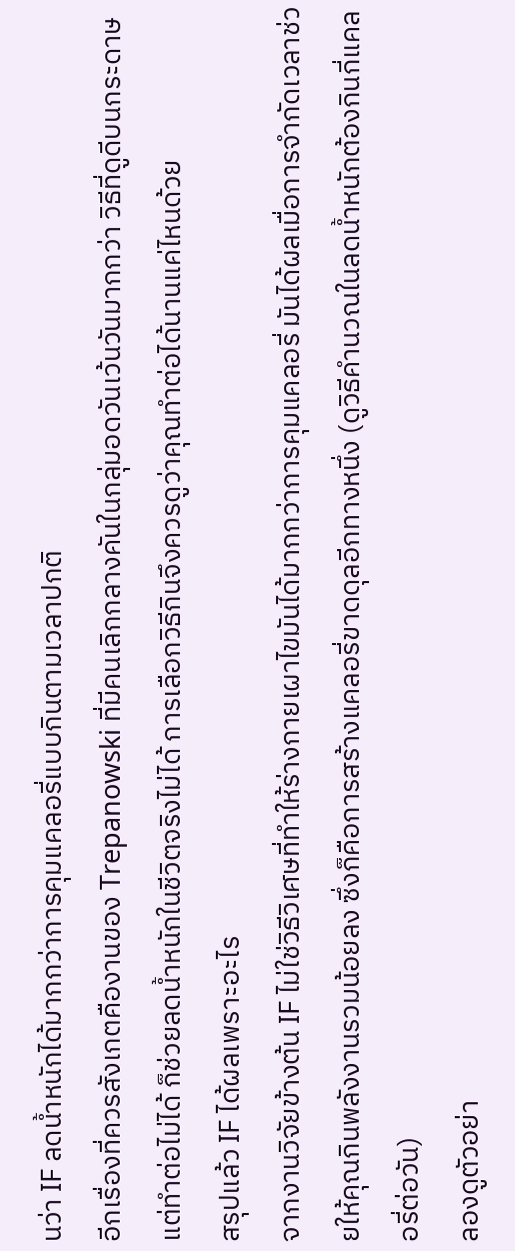นว่า IF ลดน้ำหนักได้มากกว่าการคุมแคลอรี่แบบกินตามเวลาปกติ
อีกเรื่องที่ควรสังเกตคืองานของ Trepanowski ที่มีคนเลิกกลางคันในกลุ่มอดวันเว้นวันมากกว่า วิธีที่ดูดีบนกระดาษแต่ทำต่อไม่ได้ ก็ช่วยลดน้ำหนักในชีวิตจริงไม่ได้ การเลือกวิธีกินจึงควรดูว่าคุณทำต่อได้นานแค่ไหนด้วย
สรุปแล้ว IF ได้ผลเพราะอะไร
จากงานวิจัยข้างต้น IF ไม่ใช่วิธีวิเศษที่ทำให้ร่างกายเผาไขมันได้มากกว่าการคุมแคลอรี่ มันได้ผลเมื่อการจำกัดเวลาช่วยให้คุณกินพลังงานรวมน้อยลง ซึ่งก็คือการสร้างแคลอรี่ขาดดุลอีกทางหนึ่ง (ดูวิธีคำนวณในลดน้ำหนักต้องกินกี่แคลอรี่ต่อวัน)
ลองดูตัวอย่า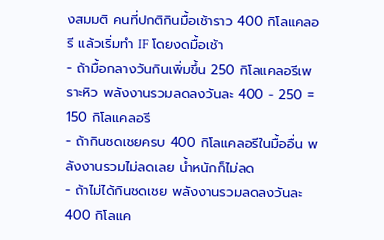งสมมติ คนที่ปกติกินมื้อเช้าราว 400 กิโลแคลอรี แล้วเริ่มทำ IF โดยงดมื้อเช้า
- ถ้ามื้อกลางวันกินเพิ่มขึ้น 250 กิโลแคลอรีเพราะหิว พลังงานรวมลดลงวันละ 400 − 250 = 150 กิโลแคลอรี
- ถ้ากินชดเชยครบ 400 กิโลแคลอรีในมื้ออื่น พลังงานรวมไม่ลดเลย น้ำหนักก็ไม่ลด
- ถ้าไม่ได้กินชดเชย พลังงานรวมลดลงวันละ 400 กิโลแค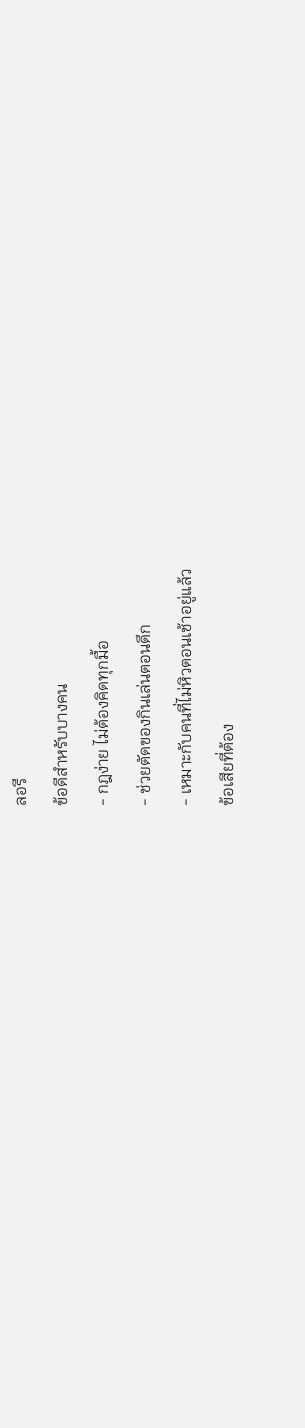ลอรี
ข้อดีสำหรับบางคน
- กฎง่าย ไม่ต้องคิดทุกมื้อ
- ช่วยตัดของกินเล่นตอนดึก
- เหมาะกับคนที่ไม่หิวตอนเช้าอยู่แล้ว
ข้อเสียที่ต้อง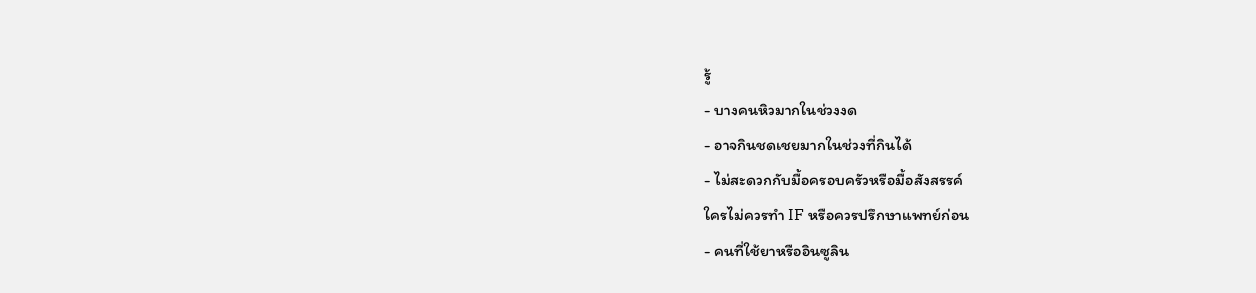รู้
- บางคนหิวมากในช่วงงด
- อาจกินชดเชยมากในช่วงที่กินได้
- ไม่สะดวกกับมื้อครอบครัวหรือมื้อสังสรรค์
ใครไม่ควรทำ IF หรือควรปรึกษาแพทย์ก่อน
- คนที่ใช้ยาหรืออินซูลิน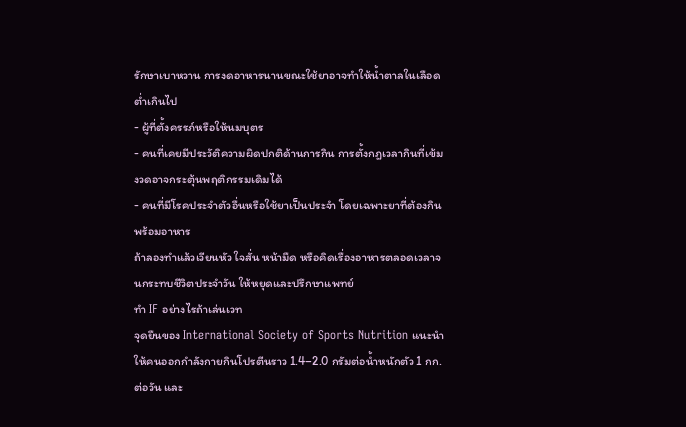รักษาเบาหวาน การงดอาหารนานขณะใช้ยาอาจทำให้น้ำตาลในเลือดต่ำเกินไป
- ผู้ที่ตั้งครรภ์หรือให้นมบุตร
- คนที่เคยมีประวัติความผิดปกติด้านการกิน การตั้งกฎเวลากินที่เข้มงวดอาจกระตุ้นพฤติกรรมเดิมได้
- คนที่มีโรคประจำตัวอื่นหรือใช้ยาเป็นประจำ โดยเฉพาะยาที่ต้องกินพร้อมอาหาร
ถ้าลองทำแล้วเวียนหัว ใจสั่น หน้ามืด หรือคิดเรื่องอาหารตลอดเวลาจนกระทบชีวิตประจำวัน ให้หยุดและปรึกษาแพทย์
ทำ IF อย่างไรถ้าเล่นเวท
จุดยืนของ International Society of Sports Nutrition แนะนำให้คนออกกำลังกายกินโปรตีนราว 1.4–2.0 กรัมต่อน้ำหนักตัว 1 กก. ต่อวัน และ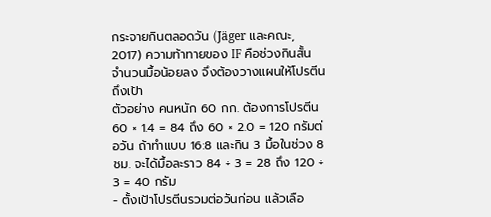กระจายกินตลอดวัน (Jäger และคณะ, 2017) ความท้าทายของ IF คือช่วงกินสั้น จำนวนมื้อน้อยลง จึงต้องวางแผนให้โปรตีนถึงเป้า
ตัวอย่าง คนหนัก 60 กก. ต้องการโปรตีน 60 × 1.4 = 84 ถึง 60 × 2.0 = 120 กรัมต่อวัน ถ้าทำแบบ 16:8 และกิน 3 มื้อในช่วง 8 ชม. จะได้มื้อละราว 84 ÷ 3 = 28 ถึง 120 ÷ 3 = 40 กรัม
- ตั้งเป้าโปรตีนรวมต่อวันก่อน แล้วเลือ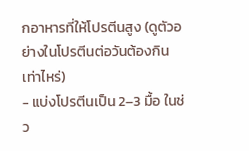กอาหารที่ให้โปรตีนสูง (ดูตัวอย่างในโปรตีนต่อวันต้องกินเท่าไหร่)
- แบ่งโปรตีนเป็น 2–3 มื้อ ในช่ว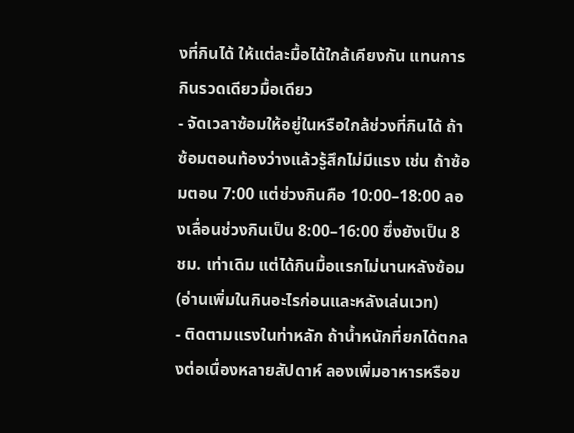งที่กินได้ ให้แต่ละมื้อได้ใกล้เคียงกัน แทนการกินรวดเดียวมื้อเดียว
- จัดเวลาซ้อมให้อยู่ในหรือใกล้ช่วงที่กินได้ ถ้าซ้อมตอนท้องว่างแล้วรู้สึกไม่มีแรง เช่น ถ้าซ้อมตอน 7:00 แต่ช่วงกินคือ 10:00–18:00 ลองเลื่อนช่วงกินเป็น 8:00–16:00 ซึ่งยังเป็น 8 ชม. เท่าเดิม แต่ได้กินมื้อแรกไม่นานหลังซ้อม (อ่านเพิ่มในกินอะไรก่อนและหลังเล่นเวท)
- ติดตามแรงในท่าหลัก ถ้าน้ำหนักที่ยกได้ตกลงต่อเนื่องหลายสัปดาห์ ลองเพิ่มอาหารหรือข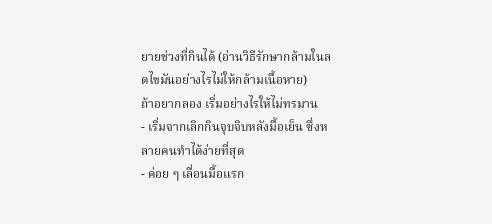ยายช่วงที่กินได้ (อ่านวิธีรักษากล้ามในลดไขมันอย่างไรไม่ให้กล้ามเนื้อหาย)
ถ้าอยากลอง เริ่มอย่างไรให้ไม่ทรมาน
- เริ่มจากเลิกกินจุบจิบหลังมื้อเย็น ซึ่งหลายคนทำได้ง่ายที่สุด
- ค่อย ๆ เลื่อนมื้อแรก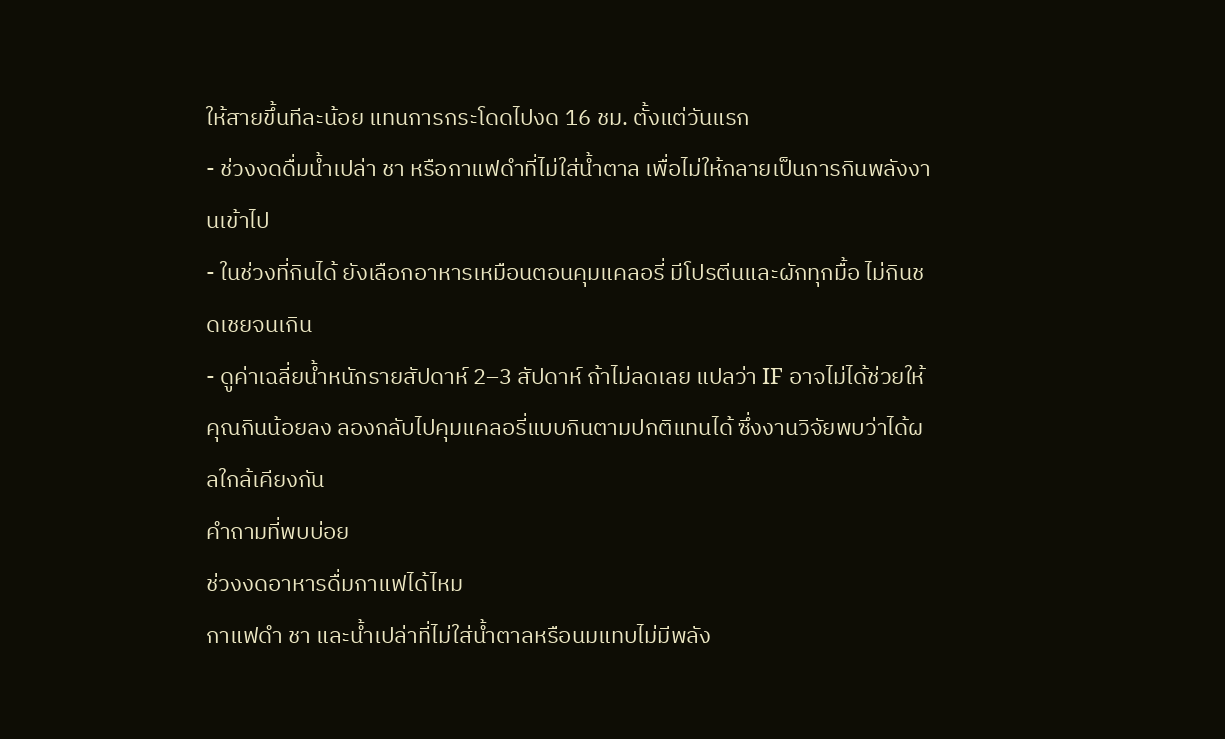ให้สายขึ้นทีละน้อย แทนการกระโดดไปงด 16 ชม. ตั้งแต่วันแรก
- ช่วงงดดื่มน้ำเปล่า ชา หรือกาแฟดำที่ไม่ใส่น้ำตาล เพื่อไม่ให้กลายเป็นการกินพลังงานเข้าไป
- ในช่วงที่กินได้ ยังเลือกอาหารเหมือนตอนคุมแคลอรี่ มีโปรตีนและผักทุกมื้อ ไม่กินชดเชยจนเกิน
- ดูค่าเฉลี่ยน้ำหนักรายสัปดาห์ 2–3 สัปดาห์ ถ้าไม่ลดเลย แปลว่า IF อาจไม่ได้ช่วยให้คุณกินน้อยลง ลองกลับไปคุมแคลอรี่แบบกินตามปกติแทนได้ ซึ่งงานวิจัยพบว่าได้ผลใกล้เคียงกัน
คำถามที่พบบ่อย
ช่วงงดอาหารดื่มกาแฟได้ไหม
กาแฟดำ ชา และน้ำเปล่าที่ไม่ใส่น้ำตาลหรือนมแทบไม่มีพลัง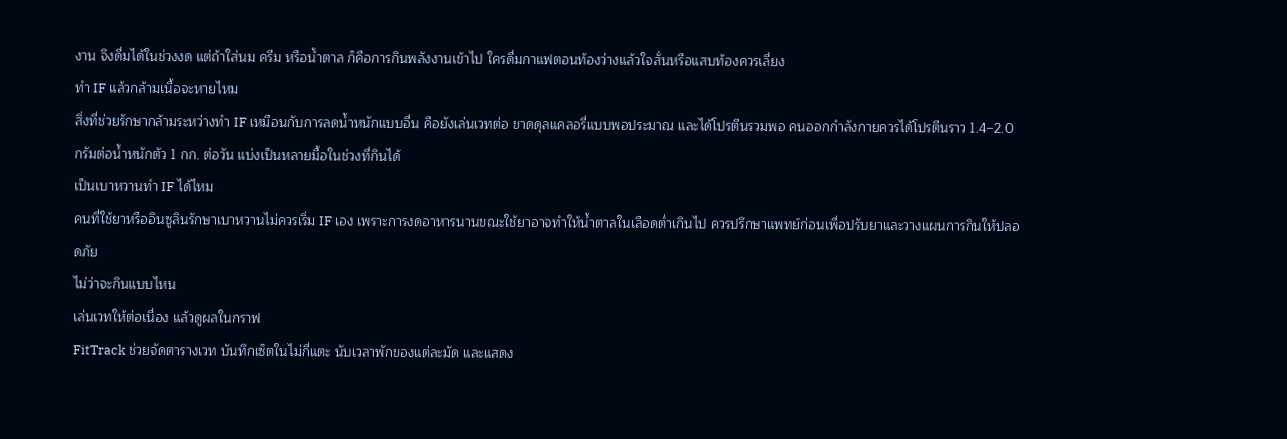งาน จึงดื่มได้ในช่วงงด แต่ถ้าใส่นม ครีม หรือน้ำตาล ก็คือการกินพลังงานเข้าไป ใครดื่มกาแฟตอนท้องว่างแล้วใจสั่นหรือแสบท้องควรเลี่ยง
ทำ IF แล้วกล้ามเนื้อจะหายไหม
สิ่งที่ช่วยรักษากล้ามระหว่างทำ IF เหมือนกับการลดน้ำหนักแบบอื่น คือยังเล่นเวทต่อ ขาดดุลแคลอรี่แบบพอประมาณ และได้โปรตีนรวมพอ คนออกกำลังกายควรได้โปรตีนราว 1.4–2.0 กรัมต่อน้ำหนักตัว 1 กก. ต่อวัน แบ่งเป็นหลายมื้อในช่วงที่กินได้
เป็นเบาหวานทำ IF ได้ไหม
คนที่ใช้ยาหรืออินซูลินรักษาเบาหวานไม่ควรเริ่ม IF เอง เพราะการงดอาหารนานขณะใช้ยาอาจทำให้น้ำตาลในเลือดต่ำเกินไป ควรปรึกษาแพทย์ก่อนเพื่อปรับยาและวางแผนการกินให้ปลอดภัย
ไม่ว่าจะกินแบบไหน
เล่นเวทให้ต่อเนื่อง แล้วดูผลในกราฟ
FitTrack ช่วยจัดตารางเวท บันทึกเซ็ตในไม่กี่แตะ นับเวลาพักของแต่ละมัด และแสดง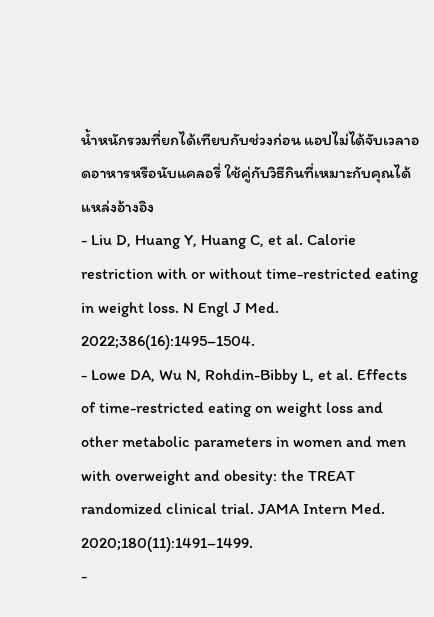น้ำหนักรวมที่ยกได้เทียบกับช่วงก่อน แอปไม่ได้จับเวลาอดอาหารหรือนับแคลอรี่ ใช้คู่กับวิธีกินที่เหมาะกับคุณได้
แหล่งอ้างอิง
- Liu D, Huang Y, Huang C, et al. Calorie restriction with or without time-restricted eating in weight loss. N Engl J Med. 2022;386(16):1495–1504.
- Lowe DA, Wu N, Rohdin-Bibby L, et al. Effects of time-restricted eating on weight loss and other metabolic parameters in women and men with overweight and obesity: the TREAT randomized clinical trial. JAMA Intern Med. 2020;180(11):1491–1499.
-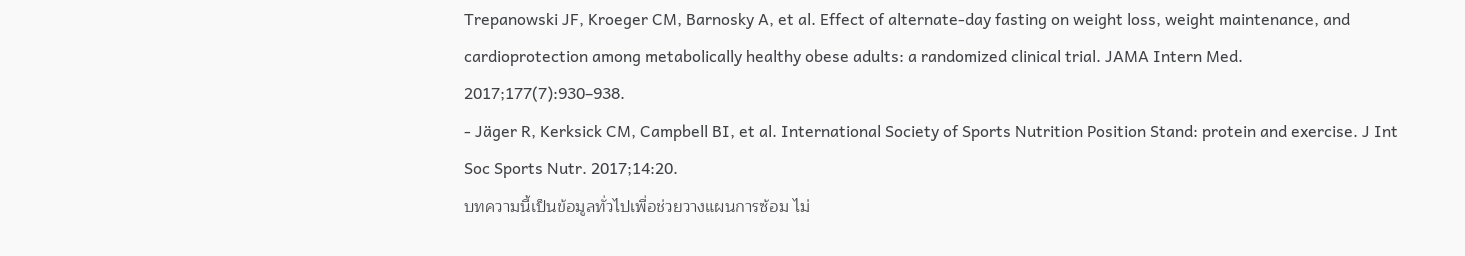Trepanowski JF, Kroeger CM, Barnosky A, et al. Effect of alternate-day fasting on weight loss, weight maintenance, and cardioprotection among metabolically healthy obese adults: a randomized clinical trial. JAMA Intern Med. 2017;177(7):930–938.
- Jäger R, Kerksick CM, Campbell BI, et al. International Society of Sports Nutrition Position Stand: protein and exercise. J Int Soc Sports Nutr. 2017;14:20.
บทความนี้เป็นข้อมูลทั่วไปเพื่อช่วยวางแผนการซ้อม ไม่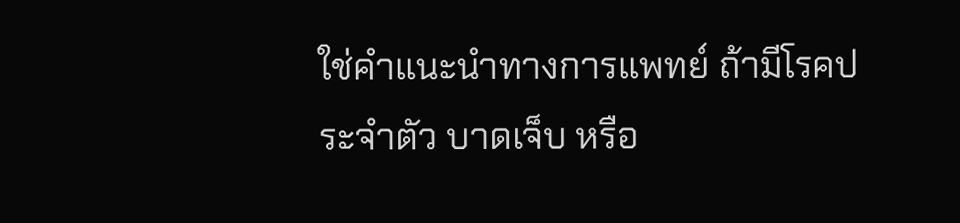ใช่คำแนะนำทางการแพทย์ ถ้ามีโรคประจำตัว บาดเจ็บ หรือ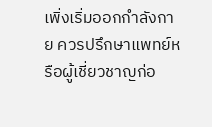เพิ่งเริ่มออกกำลังกาย ควรปรึกษาแพทย์หรือผู้เชี่ยวชาญก่อ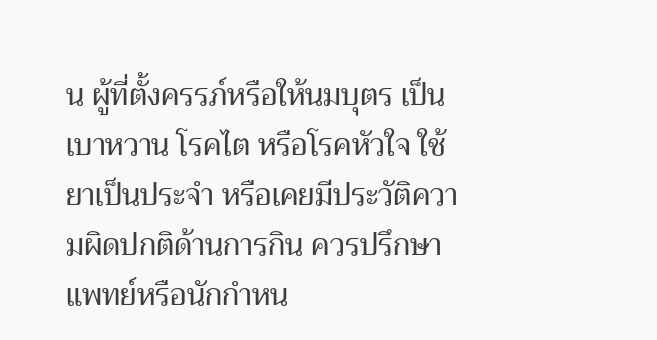น ผู้ที่ตั้งครรภ์หรือให้นมบุตร เป็นเบาหวาน โรคไต หรือโรคหัวใจ ใช้ยาเป็นประจำ หรือเคยมีประวัติความผิดปกติด้านการกิน ควรปรึกษาแพทย์หรือนักกำหน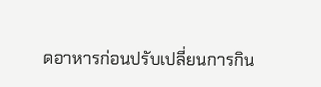ดอาหารก่อนปรับเปลี่ยนการกิน